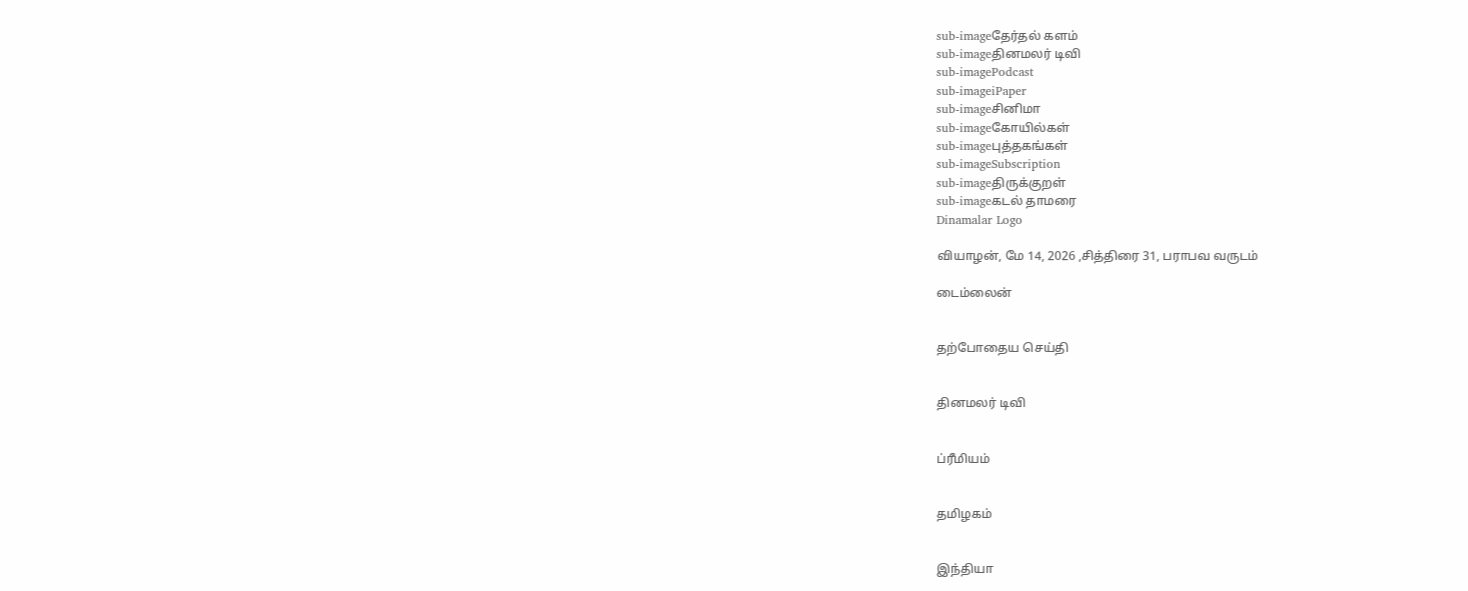sub-imageதேர்தல் களம்
sub-imageதினமலர் டிவி
sub-imagePodcast
sub-imageiPaper
sub-imageசினிமா
sub-imageகோயில்கள்
sub-imageபுத்தகங்கள்
sub-imageSubscription
sub-imageதிருக்குறள்
sub-imageகடல் தாமரை
Dinamalar Logo

வியாழன், மே 14, 2026 ,சித்திரை 31, பராபவ வருடம்

டைம்லைன்


தற்போதைய செய்தி


தினமலர் டிவி


ப்ரீமியம்


தமிழகம்


இந்தியா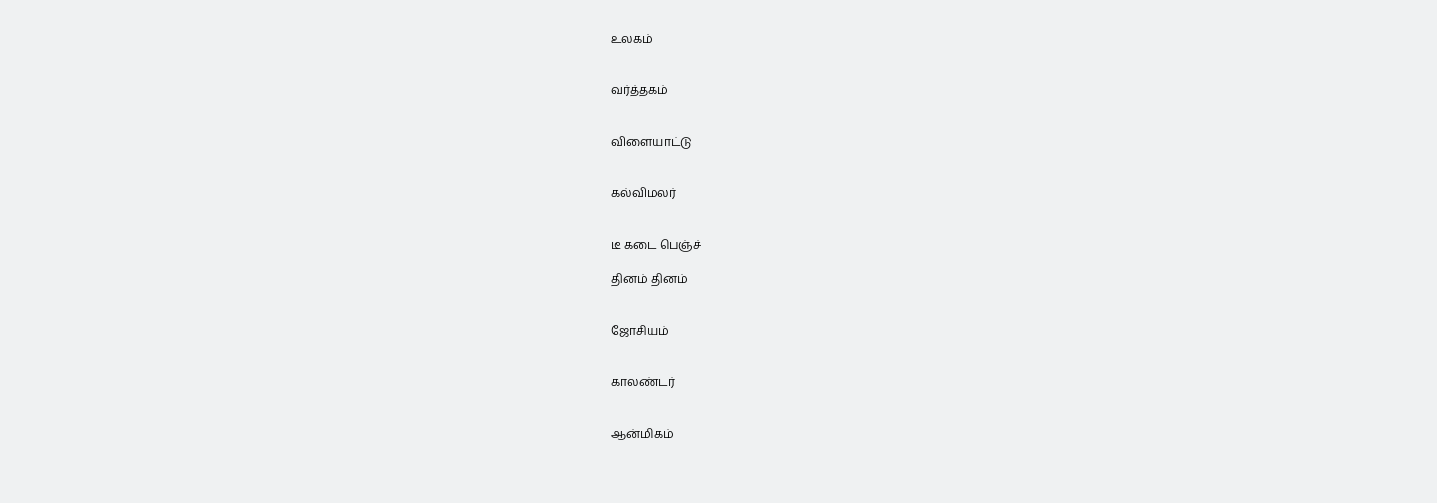உலகம்


வர்த்தகம்


விளையாட்டு


கல்விமலர்


டீ கடை பெஞ்ச்

தினம் தினம்


ஜோசியம்


காலண்டர்


ஆன்மிகம்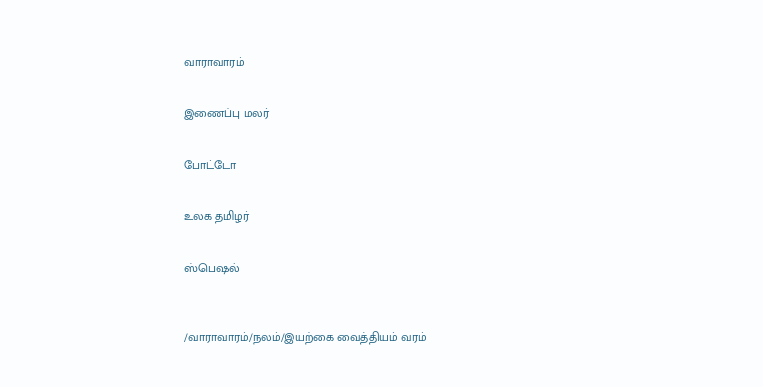வாராவாரம்


இணைப்பு மலர்


போட்டோ


உலக தமிழர்


ஸ்பெஷல்



/வாராவாரம்/நலம்/இயற்கை வைத்தியம் வரம்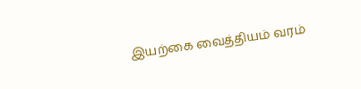இயற்கை வைத்தியம் வரம்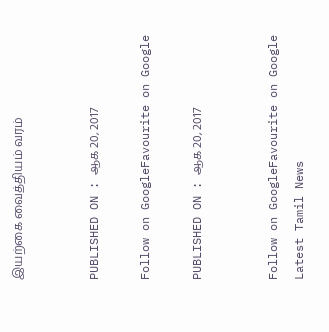இயற்கை வைத்தியம் வரம்


PUBLISHED ON : ஆக 20, 2017

Follow on GoogleFavourite on Google

PUBLISHED ON : ஆக 20, 2017


Follow on GoogleFavourite on Google
Latest Tamil News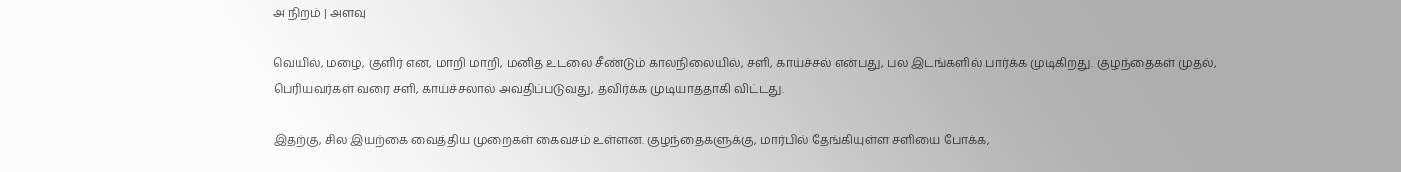அ நிறம் | அளவு

வெயில், மழை, குளிர் என, மாறி மாறி, மனித உடலை சீண்டும் காலநிலையில், சளி, காய்ச்சல் என்பது, பல இடங்களில் பார்க்க முடிகிறது. குழந்தைகள் முதல், பெரியவர்கள் வரை சளி, காய்ச்சலால் அவதிப்படுவது, தவிர்க்க முடியாததாகி விட்டது.

இதற்கு, சில இயற்கை வைத்திய முறைகள் கைவசம் உள்ளன. குழந்தைகளுக்கு, மார்பில் தேங்கியுள்ள சளியை போக்க,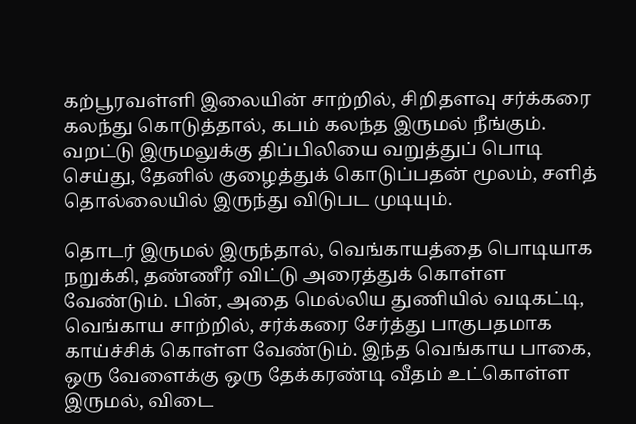கற்பூரவள்ளி இலையின் சாற்றில், சிறிதளவு சர்க்கரை கலந்து கொடுத்தால், கபம் கலந்த இருமல் நீங்கும். வறட்டு இருமலுக்கு திப்பிலியை வறுத்துப் பொடி செய்து, தேனில் குழைத்துக் கொடுப்பதன் மூலம், சளித் தொல்லையில் இருந்து விடுபட முடியும்.

தொடர் இருமல் இருந்தால், வெங்காயத்தை பொடியாக நறுக்கி, தண்ணீர் விட்டு அரைத்துக் கொள்ள வேண்டும். பின், அதை மெல்லிய துணியில் வடிகட்டி, வெங்காய சாற்றில், சர்க்கரை சேர்த்து பாகுபதமாக காய்ச்சிக் கொள்ள வேண்டும். இந்த வெங்காய பாகை, ஒரு வேளைக்கு ஒரு தேக்கரண்டி வீதம் உட்கொள்ள இருமல், விடை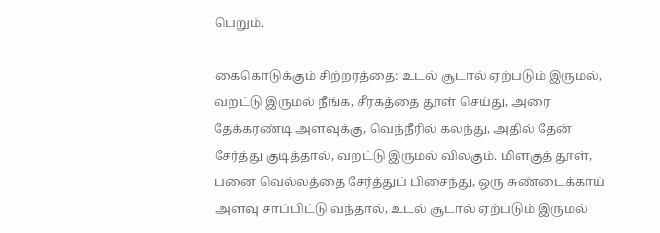பெறும்.

கைகொடுக்கும் சிற்றரத்தை: உடல் சூடால் ஏற்படும் இருமல், வறட்டு இருமல் நீங்க, சீரகத்தை தூள் செய்து, அரை தேக்கரண்டி அளவுக்கு, வெந்நீரில் கலந்து, அதில் தேன் சேர்த்து குடித்தால், வறட்டு இருமல் விலகும். மிளகுத் தூள், பனை வெல்லத்தை சேர்த்துப் பிசைந்து, ஒரு சுண்டைக்காய் அளவு சாப்பிட்டு வந்தால், உடல் சூடால் ஏற்படும் இருமல்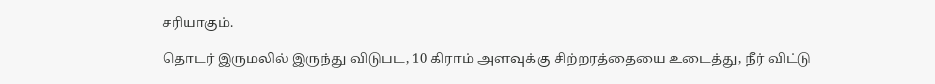சரியாகும்.

தொடர் இருமலில் இருந்து விடுபட, 10 கிராம் அளவுக்கு சிற்றரத்தையை உடைத்து, நீர் விட்டு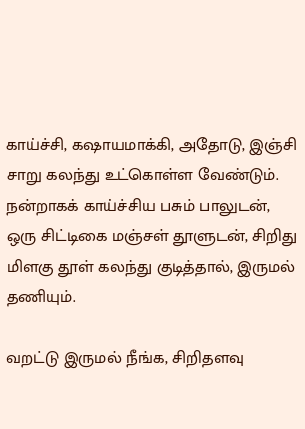காய்ச்சி, கஷாயமாக்கி, அதோடு, இஞ்சி சாறு கலந்து உட்கொள்ள வேண்டும். நன்றாகக் காய்ச்சிய பசும் பாலுடன், ஒரு சிட்டிகை மஞ்சள் தூளுடன், சிறிது மிளகு தூள் கலந்து குடித்தால், இருமல் தணியும்.

வறட்டு இருமல் நீங்க, சிறிதளவு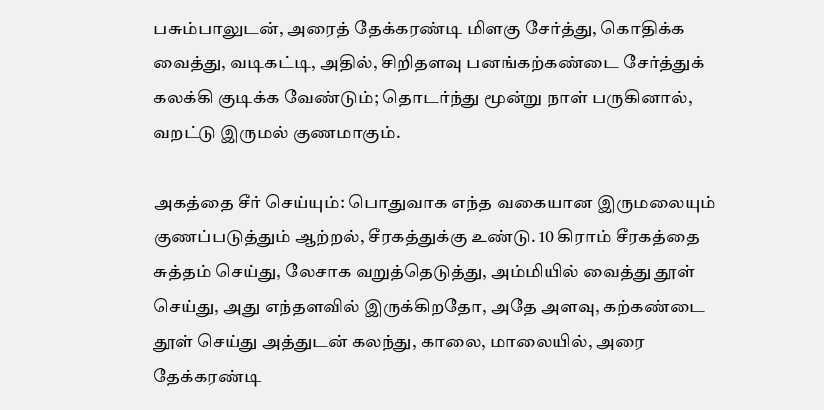பசும்பாலுடன், அரைத் தேக்கரண்டி மிளகு சேர்த்து, கொதிக்க வைத்து, வடிகட்டி, அதில், சிறிதளவு பனங்கற்கண்டை சேர்த்துக் கலக்கி குடிக்க வேண்டும்; தொடர்ந்து மூன்று நாள் பருகினால், வறட்டு இருமல் குணமாகும்.

அகத்தை சீர் செய்யும்: பொதுவாக எந்த வகையான இருமலையும் குணப்படுத்தும் ஆற்றல், சீரகத்துக்கு உண்டு. 10 கிராம் சீரகத்தை சுத்தம் செய்து, லேசாக வறுத்தெடுத்து, அம்மியில் வைத்து தூள் செய்து, அது எந்தளவில் இருக்கிறதோ, அதே அளவு, கற்கண்டை தூள் செய்து அத்துடன் கலந்து, காலை, மாலையில், அரை தேக்கரண்டி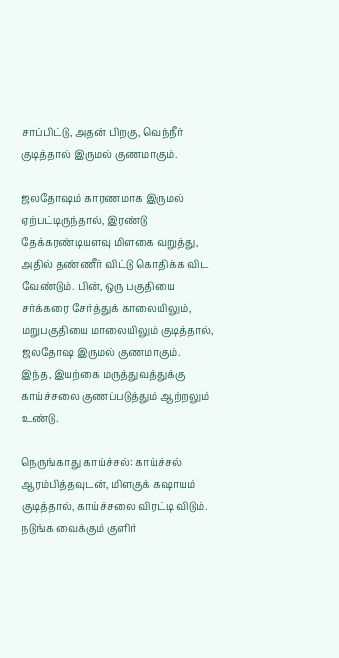சாப்பிட்டு, அதன் பிறகு, வெந்நீர் குடித்தால் இருமல் குணமாகும்.

ஜலதோஷம் காரணமாக இருமல் ஏற்பட்டிருந்தால், இரண்டு தேக்கரண்டியளவு மிளகை வறுத்து, அதில் தண்ணீர் விட்டு கொதிக்க விட வேண்டும். பின், ஒரு பகுதியை சர்க்கரை சேர்த்துக் காலையிலும், மறுபகுதியை மாலையிலும் குடித்தால், ஜலதோஷ இருமல் குணமாகும். இந்த, இயற்கை மருத்துவத்துக்கு காய்ச்சலை குணப்படுத்தும் ஆற்றலும் உண்டு.

நெருங்காது காய்ச்சல்: காய்ச்சல் ஆரம்பித்தவுடன், மிளகுக் கஷாயம் குடித்தால், காய்ச்சலை விரட்டி விடும். நடுங்க வைக்கும் குளிர்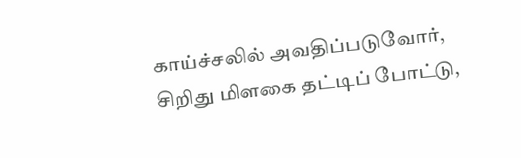காய்ச்சலில் அவதிப்படுவோர், சிறிது மிளகை தட்டிப் போட்டு,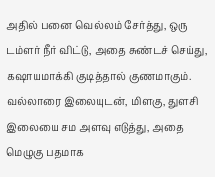அதில் பனை வெல்லம் சேர்த்து, ஒரு டம்ளர் நீர் விட்டு, அதை சுண்டச் செய்து, கஷாயமாக்கி குடித்தால் குணமாகும். வல்லாரை இலையுடன், மிளகு, துளசி இலையை சம அளவு எடுத்து, அதை மெழுகு பதமாக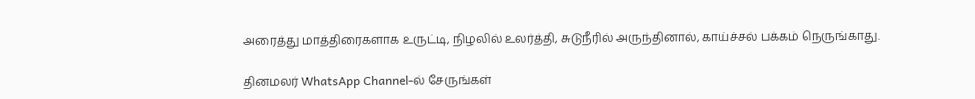அரைத்து மாத்திரைகளாக உருட்டி, நிழலில் உலர்த்தி, சுடுநீரில் அருந்தினால், காய்ச்சல் பக்கம் நெருங்காது.

தினமலர் WhatsApp Channel-ல் சேருங்கள்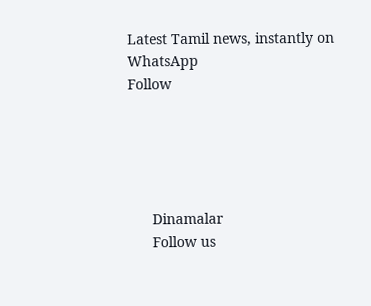Latest Tamil news, instantly on WhatsApp
Follow





      Dinamalar
      Follow us